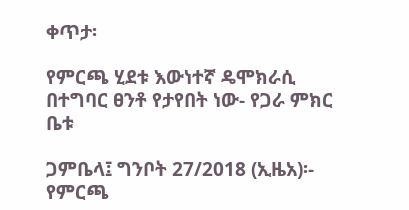ቀጥታ፡

የምርጫ ሂደቱ እውነተኛ ዴሞክራሲ በተግባር ፀንቶ የታየበት ነው- የጋራ ምክር ቤቱ

ጋምቤላ፤ ግንቦት 27/2018 (ኢዜአ)፡- የምርጫ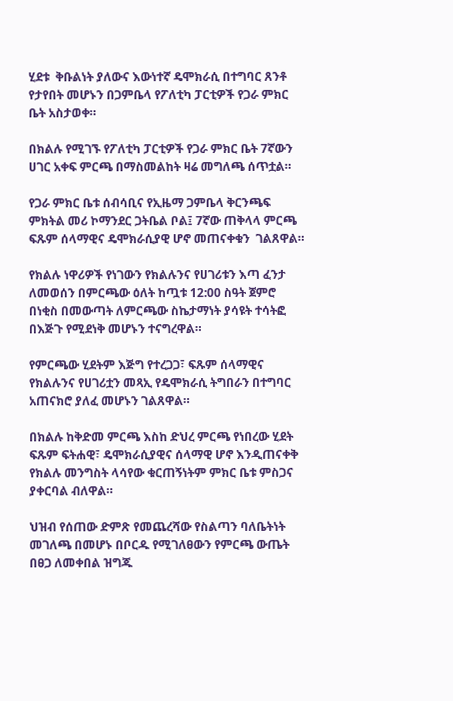ሂደቱ  ቅቡልነት ያለውና እውነተኛ ዴሞክራሲ በተግባር ጸንቶ የታየበት መሆኑን በጋምቤላ የፖለቲካ ፓርቲዎች የጋራ ምክር ቤት አስታወቀ።

በክልሉ የሚገኙ የፖለቲካ ፓርቲዎች የጋራ ምክር ቤት 7ኛውን ሀገር አቀፍ ምርጫ በማስመልከት ዛሬ መግለጫ ሰጥቷል።

የጋራ ምክር ቤቱ ሰብሳቢና የኢዜማ ጋምቤላ ቅርንጫፍ ምክትል መሪ ኮማንደር ጋትቤል ቦል፤ 7ኛው ጠቅላላ ምርጫ ፍጹም ሰላማዊና ዴሞክራሲያዊ ሆኖ መጠናቀቁን  ገልጸዋል።

የክልሉ ነዋሪዎች የነገውን የክልሉንና የሀገሪቱን እጣ ፈንታ ለመወሰን በምርጫው ዕለት ከጧቱ 12:00 ስዓት ጀምሮ በነቂስ በመውጣት ለምርጫው ስኬታማነት ያሳዩት ተሳትፎ በእጅጉ የሚደነቅ መሆኑን ተናግረዋል።

የምርጫው ሂደትም እጅግ የተረጋጋ፣ ፍጹም ሰላማዊና የክልሉንና የሀገሪቷን መጻኢ የዴሞክራሲ ትግበራን በተግባር አጠናክሮ ያለፈ መሆኑን ገልጸዋል።

በክልሉ ከቅድመ ምርጫ እስከ ድህረ ምርጫ የነበረው ሂደት ፍጹም ፍትሐዊ፣ ዴሞክራሲያዊና ሰላማዊ ሆኖ እንዲጠናቀቅ የክልሉ መንግስት ላሳየው ቁርጠኝነትም ምክር ቤቱ ምስጋና ያቀርባል ብለዋል።

ህዝብ የሰጠው ድምጽ የመጨረሻው የስልጣን ባለቤትነት መገለጫ በመሆኑ በቦርዱ የሚገለፀውን የምርጫ ውጤት በፀጋ ለመቀበል ዝግጁ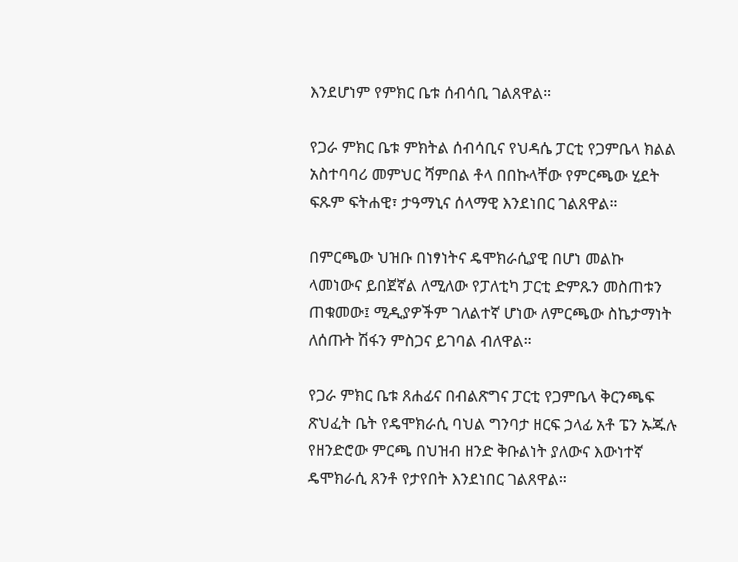እንደሆነም የምክር ቤቱ ሰብሳቢ ገልጸዋል።

የጋራ ምክር ቤቱ ምክትል ሰብሳቢና የህዳሴ ፓርቲ የጋምቤላ ክልል አስተባባሪ መምህር ሻምበል ቶላ በበኩላቸው የምርጫው ሂደት ፍጹም ፍትሐዊ፣ ታዓማኒና ሰላማዊ እንደነበር ገልጸዋል።

በምርጫው ህዝቡ በነፃነትና ዴሞክራሲያዊ በሆነ መልኩ ላመነውና ይበጀኛል ለሚለው የፓለቲካ ፓርቲ ድምጹን መስጠቱን ጠቁመው፤ ሚዲያዎችም ገለልተኛ ሆነው ለምርጫው ስኬታማነት ለሰጡት ሽፋን ምስጋና ይገባል ብለዋል።

የጋራ ምክር ቤቱ ጸሐፊና በብልጽግና ፓርቲ የጋምቤላ ቅርንጫፍ ጽህፈት ቤት የዴሞክራሲ ባህል ግንባታ ዘርፍ ኃላፊ አቶ ፔን ኡጁሉ የዘንድሮው ምርጫ በህዝብ ዘንድ ቅቡልነት ያለውና እውነተኛ ዴሞክራሲ ጸንቶ የታየበት እንደነበር ገልጸዋል።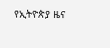የኢትዮጵያ ዜና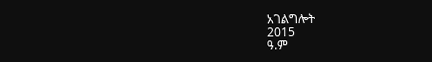አገልግሎት
2015
ዓ.ም